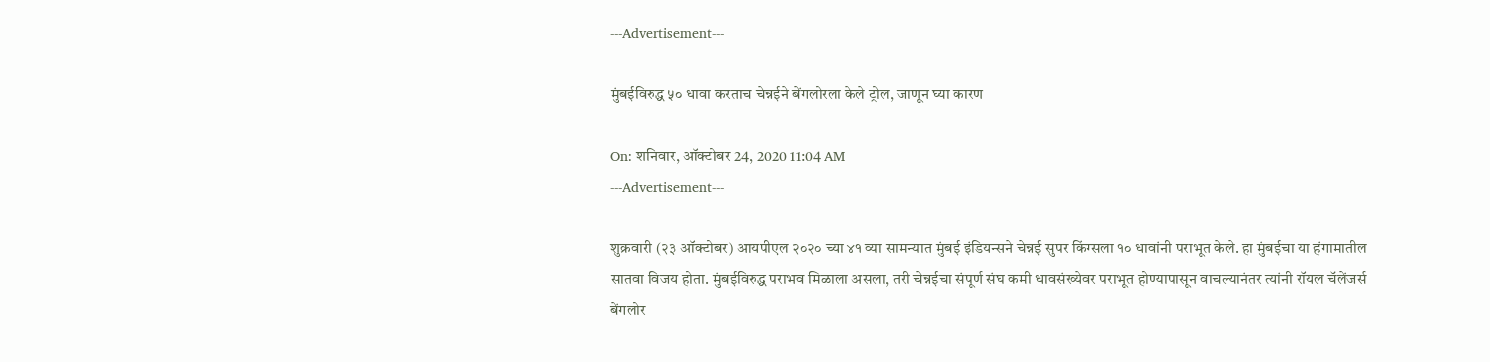---Advertisement---

मुंबईविरुद्ध ५० धावा करताच चेन्नईने बेंगलोरला केले ट्रोल, जाणून घ्या कारण

On: शनिवार, ऑक्टोबर 24, 2020 11:04 AM
---Advertisement---

शुक्रवारी (२३ ऑक्टोबर) आयपीएल २०२० च्या ४१ व्या सामन्यात मुंबई इंडियन्सने चेन्नई सुपर किंग्सला १० धावांनी पराभूत केले. हा मुंबईचा या हंगामातील सातवा विजय होता. मुंबईविरुद्ध पराभव मिळाला असला, तरी चेन्नईचा संपूर्ण संघ कमी धावसंख्येवर पराभूत होण्यापासून वाचल्यानंतर त्यांनी रॉयल चॅलेंजर्स बेंगलोर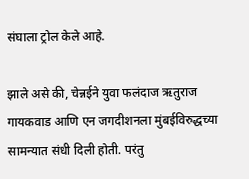संघाला ट्रोल केले आहे.

झाले असे की, चेन्नईने युवा फलंदाज ऋतुराज गायकवाड आणि एन जगदीशनला मुंबईविरुद्धच्या सामन्यात संधी दिली होती. परंतु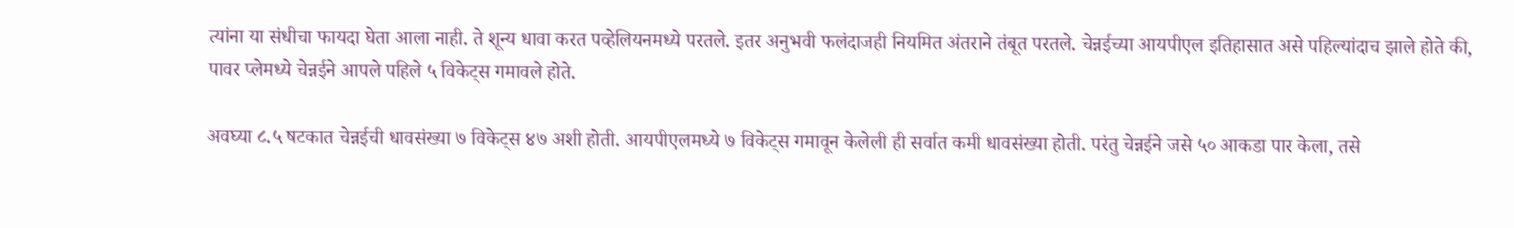त्यांना या संधीचा फायदा घेता आला नाही. ते शून्य धावा करत पव्हेलियनमध्ये परतले. इतर अनुभवी फलंदाजही नियमित अंतराने तंबूत परतले. चेन्नईच्या आयपीएल इतिहासात असे पहिल्यांदाच झाले होते की, पावर प्लेमध्ये चेन्नईने आपले पहिले ५ विकेट्स गमावले होते.

अवघ्या ८.५ षटकात चेन्नईची धावसंख्या ७ विकेट्स ४७ अशी होती. आयपीएलमध्ये ७ विकेट्स गमावून केलेली ही सर्वात कमी धावसंख्या होती. परंतु चेन्नईने जसे ५० आकडा पार केला, तसे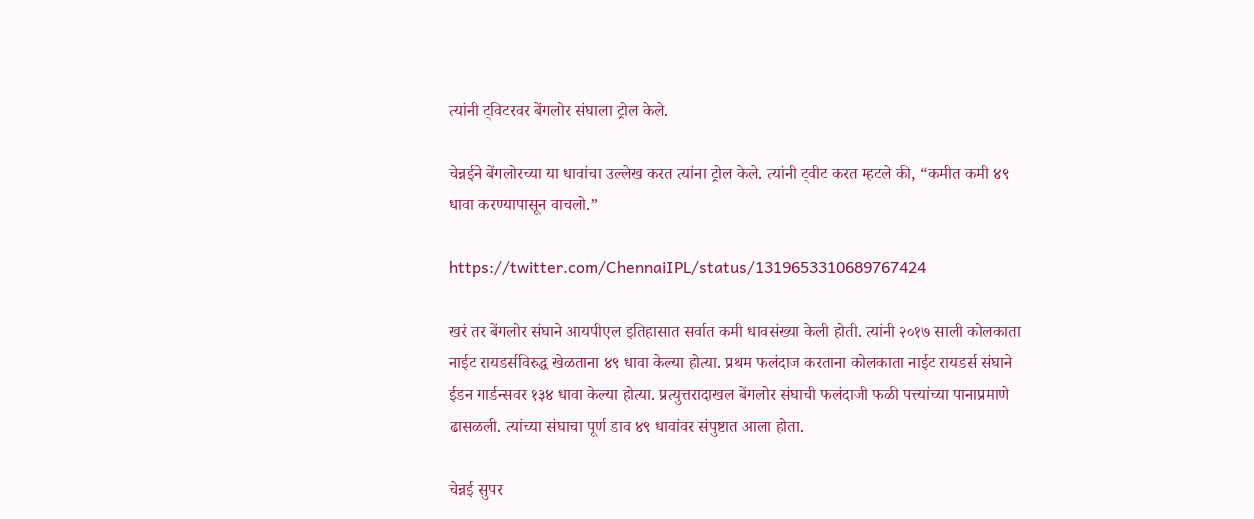त्यांनी ट्विटरवर बेंगलोर संघाला ट्रोल केले.

चेन्नईने बेंगलोरच्या या धावांचा उल्लेख करत त्यांना ट्रोल केले. त्यांनी ट्वीट करत म्हटले की, “कमीत कमी ४९ धावा करण्यापासून वाचलो.”

https://twitter.com/ChennaiIPL/status/1319653310689767424

खरं तर बेंगलोर संघाने आयपीएल इतिहासात सर्वात कमी धावसंख्या केली होती. त्यांनी २०१७ साली कोलकाता नाईट रायडर्सविरुद्ध खेळताना ४९ धावा केल्या होत्या. प्रथम फलंदाज करताना कोलकाता नाईट रायडर्स संघाने ईडन गार्डन्सवर १३४ धावा केल्या होत्या. प्रत्युत्तरादाखल बेंगलोर संघाची फलंदाजी फळी पत्त्यांच्या पानाप्रमाणे ढासळली. त्यांच्या संघाचा पूर्ण डाव ४९ धावांवर संपुष्टात आला होता.

चेन्नई सुपर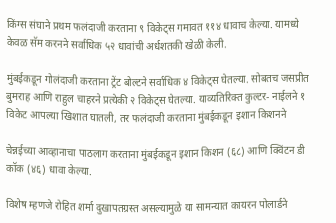किंग्स संघाने प्रथम फलंदाजी करताना ९ विकेट्स गमावत ११४ धावाच केल्या. यामध्ये केवळ सॅम करनने सर्वाधिक ५२ धावांची अर्धशतकी खेळी केली.

मुंबईकडून गोलंदाजी करताना ट्रेंट बोल्टने सर्वाधिक ४ विकेट्स घेतल्या. सोबतच जसप्रीत बुमराह आणि राहुल चाहरने प्रत्येकी २ विकेट्स घेतल्या. याव्यतिरिक्त कुल्टर- नाईलने १ विकेट आपल्या खिशात घातली, तर फलंदाजी करताना मुंबईकडून इशान किशनने

चेन्नईच्या आव्हानाचा पाठलाग करताना मुंबईकडून इशान किशन (६८) आणि क्विंटन डी कॉक (४६) धावा केल्या.

विशेष म्हणजे रोहित शर्मा दुखापतग्रस्त असल्यामुळे या सामन्यात कायरन पोलार्डने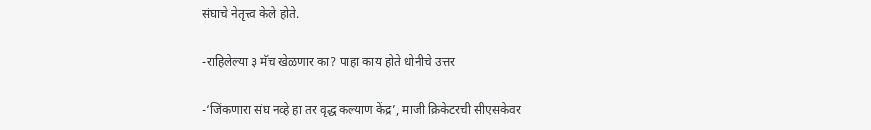संघाचे नेतृत्त्व केले होते.

-राहिलेल्या ३ मॅच खेळणार का? पाहा काय होते धोनीचे उत्तर

-‘जिंकणारा संघ नव्हे हा तर वृद्ध कल्याण केंद्र’, माजी क्रिकेटरची सीएसकेवर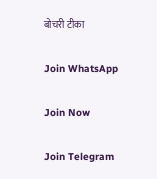बोचरी टीका

Join WhatsApp

Join Now

Join Telegram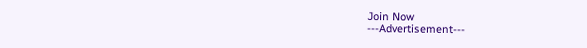Join Now
---Advertisement---